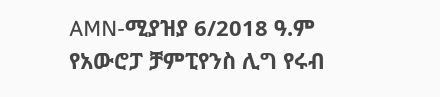AMN-ሚያዝያ 6/2018 ዓ.ም
የአውሮፓ ቻምፒየንስ ሊግ የሩብ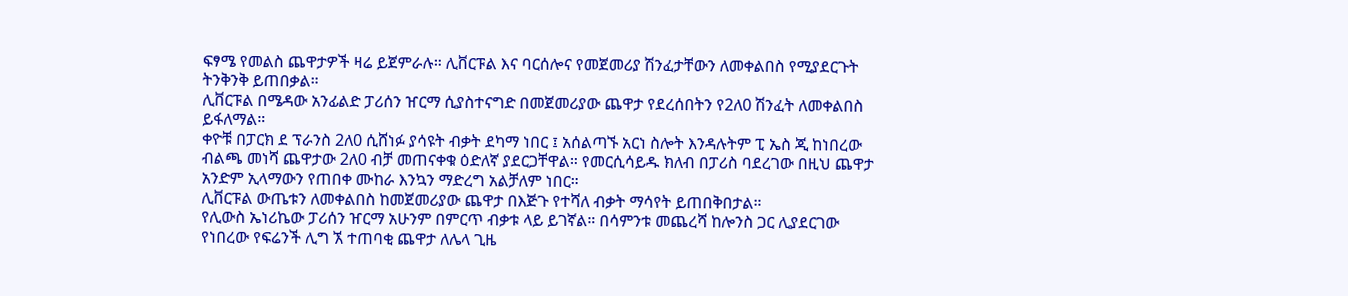ፍፃሜ የመልስ ጨዋታዎች ዛሬ ይጀምራሉ። ሊቨርፑል እና ባርሰሎና የመጀመሪያ ሽንፈታቸውን ለመቀልበስ የሚያደርጉት ትንቅንቅ ይጠበቃል።
ሊቨርፑል በሜዳው አንፊልድ ፓሪሰን ዠርማ ሲያስተናግድ በመጀመሪያው ጨዋታ የደረሰበትን የ2ለ0 ሽንፈት ለመቀልበስ ይፋለማል።
ቀዮቹ በፓርክ ደ ፕራንስ 2ለ0 ሲሸነፉ ያሳዩት ብቃት ደካማ ነበር ፤ አሰልጣኙ አርነ ስሎት እንዳሉትም ፒ ኤስ ጂ ከነበረው ብልጫ መነሻ ጨዋታው 2ለ0 ብቻ መጠናቀቁ ዕድለኛ ያደርጋቸዋል። የመርሲሳይዱ ክለብ በፓሪስ ባደረገው በዚህ ጨዋታ አንድም ኢላማውን የጠበቀ ሙከራ እንኳን ማድረግ አልቻለም ነበር።
ሊቨርፑል ውጤቱን ለመቀልበስ ከመጀመሪያው ጨዋታ በእጅጉ የተሻለ ብቃት ማሳየት ይጠበቅበታል።
የሊውስ ኤነሪኬው ፓሪሰን ዠርማ አሁንም በምርጥ ብቃቱ ላይ ይገኛል። በሳምንቱ መጨረሻ ከሎንስ ጋር ሊያደርገው የነበረው የፍሬንች ሊግ ኧ ተጠባቂ ጨዋታ ለሌላ ጊዜ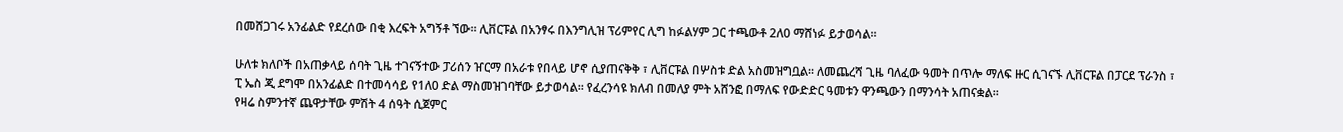በመሸጋገሩ አንፊልድ የደረሰው በቂ እረፍት አግኝቶ ኘው። ሊቨርፑል በአንፃሩ በእንግሊዝ ፕሪምየር ሊግ ከፉልሃም ጋር ተጫውቶ 2ለ0 ማሸነፉ ይታወሳል።

ሁለቱ ክለቦች በአጠቃላይ ሰባት ጊዜ ተገናኝተው ፓሪሰን ዠርማ በአራቱ የበላይ ሆኖ ሲያጠናቅቅ ፣ ሊቨርፑል በሦስቱ ድል አስመዝግቧል። ለመጨረሻ ጊዜ ባለፈው ዓመት በጥሎ ማለፍ ዙር ሲገናኙ ሊቨርፑል በፓርደ ፕራንስ ፣ ፒ ኤስ ጂ ደግሞ በአንፊልድ በተመሳሳይ የ1ለ0 ድል ማስመዝገባቸው ይታወሳል። የፈረንሳዩ ክለብ በመለያ ምት አሸንፎ በማለፍ የውድድር ዓመቱን ዋንጫውን በማንሳት አጠናቋል።
የዛሬ ስምንተኛ ጨዋታቸው ምሽት 4 ሰዓት ሲጀምር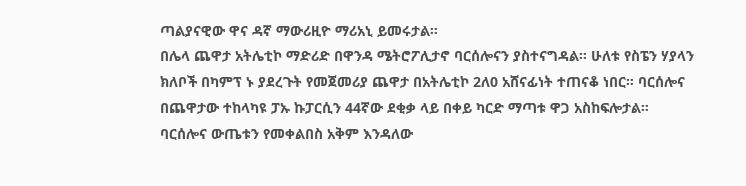ጣልያናዊው ዋና ዳኛ ማውሪዚዮ ማሪአኒ ይመሩታል።
በሌላ ጨዋታ አትሌቲኮ ማድሪድ በዋንዳ ሜትሮፖሊታኖ ባርሰሎናን ያስተናግዳል። ሁለቱ የስፔን ሃያላን ክለቦች በካምፕ ኑ ያደረጉት የመጀመሪያ ጨዋታ በአትሌቲኮ 2ለ0 አሸናፊነት ተጠናቆ ነበር። ባርሰሎና በጨዋታው ተከላካዩ ፓኡ ኩፓርሲን 44ኛው ደቂቃ ላይ በቀይ ካርድ ማጣቱ ዋጋ አስከፍሎታል።
ባርሰሎና ውጤቱን የመቀልበስ አቅም እንዳለው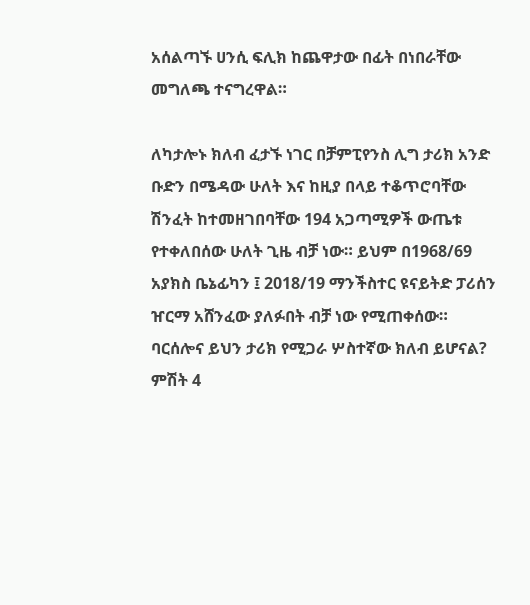አሰልጣኙ ሀንሲ ፍሊክ ከጨዋታው በፊት በነበራቸው መግለጫ ተናግረዋል።

ለካታሎኑ ክለብ ፈታኙ ነገር በቻምፒየንስ ሊግ ታሪክ አንድ ቡድን በሜዳው ሁለት እና ከዚያ በላይ ተቆጥሮባቸው ሽንፈት ከተመዘገበባቸው 194 አጋጣሚዎች ውጤቱ የተቀለበሰው ሁለት ጊዜ ብቻ ነው። ይህም በ1968/69 አያክስ ቤኔፊካን ፤ 2018/19 ማንችስተር ዩናይትድ ፓሪሰን ዠርማ አሸንፈው ያለፉበት ብቻ ነው የሚጠቀሰው።
ባርሰሎና ይህን ታሪክ የሚጋራ ሦስተኛው ክለብ ይሆናል? ምሽት 4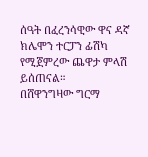ሰዓት በፈረንሳዊው ዋና ዳኛ ክሌሞን ተርፓን ፊሽካ የሚጀምረው ጨዋታ ምላሽ ይሰጠናል።
በሸዋንግዛው ግርማ